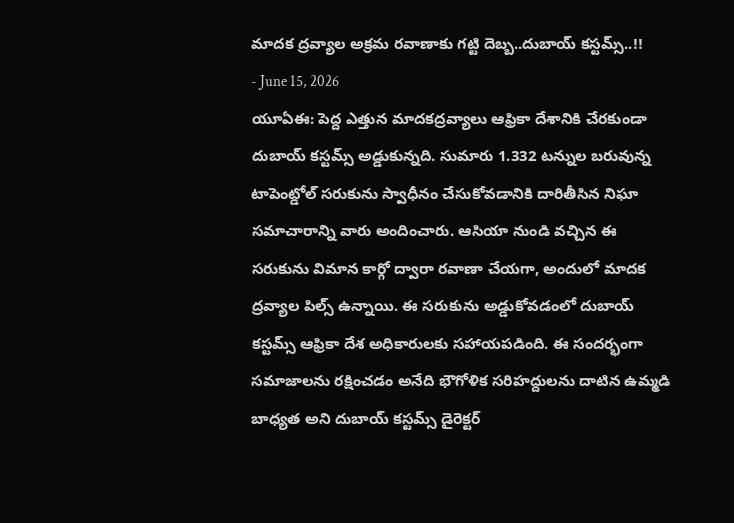మాదక ద్రవ్యాల అక్రమ రవాణాకు గట్టి దెబ్బ..దుబాయ్ కస్టమ్స్..!!
- June 15, 2026
యూఏఈ: పెద్ద ఎత్తున మాదకద్రవ్యాలు ఆఫ్రికా దేశానికి చేరకుండా దుబాయ్ కస్టమ్స్ అడ్డుకున్నది. సుమారు 1.332 టన్నుల బరువున్న టాపెంట్డోల్ సరుకును స్వాధీనం చేసుకోవడానికి దారితీసిన నిఘా సమాచారాన్ని వారు అందించారు. ఆసియా నుండి వచ్చిన ఈ సరుకును విమాన కార్గో ద్వారా రవాణా చేయగా, అందులో మాదక ద్రవ్యాల పిల్స్ ఉన్నాయి. ఈ సరుకును అడ్డుకోవడంలో దుబాయ్ కస్టమ్స్ ఆఫ్రికా దేశ అధికారులకు సహాయపడింది. ఈ సందర్భంగా సమాజాలను రక్షించడం అనేది భౌగోళిక సరిహద్దులను దాటిన ఉమ్మడి బాధ్యత అని దుబాయ్ కస్టమ్స్ డైరెక్టర్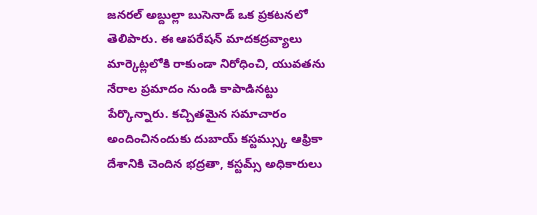జనరల్ అబ్దుల్లా బుసెనాడ్ ఒక ప్రకటనలో తెలిపారు. ఈ ఆపరేషన్ మాదకద్రవ్యాలు మార్కెట్లలోకి రాకుండా నిరోధించి, యువతను నేరాల ప్రమాదం నుండి కాపాడినట్టు పేర్కొన్నారు. కచ్చితమైన సమాచారం అందించినందుకు దుబాయ్ కస్టమ్స్కు ఆఫ్రికా దేశానికి చెందిన భద్రతా, కస్టమ్స్ అధికారులు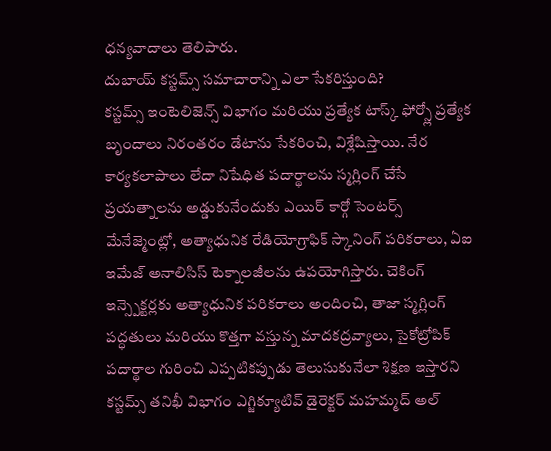ధన్యవాదాలు తెలిపారు.
దుబాయ్ కస్టమ్స్ సమాచారాన్ని ఎలా సేకరిస్తుంది?
కస్టమ్స్ ఇంటెలిజెన్స్ విభాగం మరియు ప్రత్యేక టాస్క్ ఫోర్స్లో ప్రత్యేక బృందాలు నిరంతరం డేటాను సేకరించి, విశ్లేషిస్తాయి. నేర కార్యకలాపాలు లేదా నిషేధిత పదార్థాలను స్మగ్లింగ్ చేసే ప్రయత్నాలను అడ్డుకునేందుకు ఎయిర్ కార్గో సెంటర్స్ మేనేజ్మెంట్లో, అత్యాధునిక రేడియోగ్రాఫిక్ స్కానింగ్ పరికరాలు, ఏఐ ఇమేజ్ అనాలిసిస్ టెక్నాలజీలను ఉపయోగిస్తారు. చెకింగ్ ఇన్స్పెక్టర్లకు అత్యాధునిక పరికరాలు అందించి, తాజా స్మగ్లింగ్ పద్ధతులు మరియు కొత్తగా వస్తున్న మాదకద్రవ్యాలు, సైకోట్రోపిక్ పదార్థాల గురించి ఎప్పటికప్పుడు తెలుసుకునేలా శిక్షణ ఇస్తారని కస్టమ్స్ తనిఖీ విభాగం ఎగ్జిక్యూటివ్ డైరెక్టర్ మహమ్మద్ అల్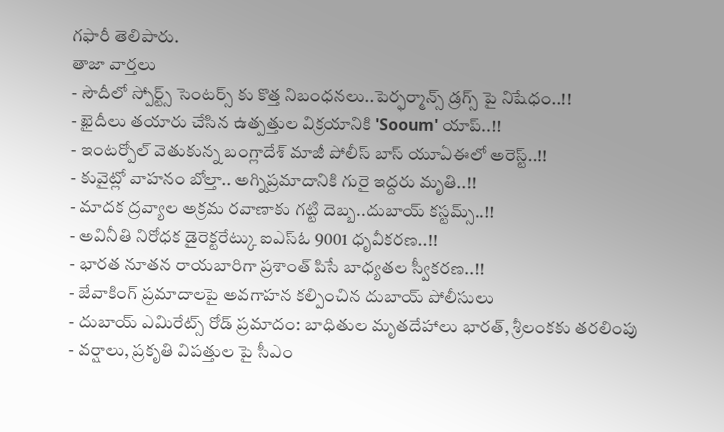గఫారీ తెలిపారు.
తాజా వార్తలు
- సౌదీలో స్పోర్ట్స్ సెంటర్స్ కు కొత్త నిబంధనలు..పెర్ఫర్మాన్స్ డ్రగ్స్ పై నిషేధం..!!
- ఖైదీలు తయారు చేసిన ఉత్పత్తుల విక్రయానికి 'Sooum' యాప్..!!
- ఇంటర్పోల్ వెతుకున్న బంగ్లాదేశ్ మాజీ పోలీస్ బాస్ యూఏఈలో అరెస్ట్..!!
- కువైట్లో వాహనం బోల్తా.. అగ్నిప్రమాదానికి గురై ఇద్దరు మృతి..!!
- మాదక ద్రవ్యాల అక్రమ రవాణాకు గట్టి దెబ్బ..దుబాయ్ కస్టమ్స్..!!
- అవినీతి నిరోధక డైరెక్టరేట్కు ఐఎస్ఓ 9001 ధృవీకరణ..!!
- భారత నూతన రాయబారిగా ప్రశాంత్ పిసే బాధ్యతల స్వీకరణ..!!
- జేవాకింగ్ ప్రమాదాలపై అవగాహన కల్పించిన దుబాయ్ పోలీసులు
- దుబాయ్ ఎమిరేట్స్ రోడ్ ప్రమాదం: బాధితుల మృతదేహాలు భారత్, శ్రీలంకకు తరలింపు
- వర్షాలు, ప్రకృతి విపత్తుల పై సీఎం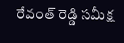రేవంత్ రెడ్డి సమీక్ష